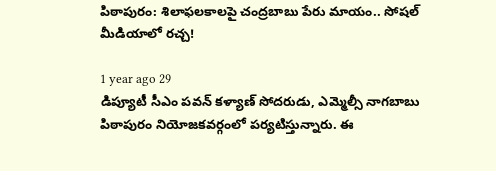పిఠాపురం: శిలాఫలకాలపై చంద్రబాబు పేరు మాయం.. సోషల్ మీడియాలో రచ్చ!

1 year ago 29
డిప్యూటీ సీఎం పవన్ కళ్యాణ్ సోదరుడు, ఎమ్మెల్సీ నాగబాబు పిఠాపురం నియోజకవర్గంలో పర్యటిస్తున్నారు. ఈ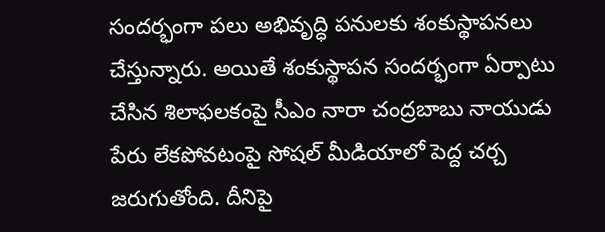సందర్భంగా పలు అభివృద్ధి పనులకు శంకుస్థాపనలు చేస్తున్నారు. అయితే శంకుస్థాపన సందర్భంగా ఏర్పాటు చేసిన శిలాఫలకంపై సీఎం నారా చంద్రబాబు నాయుడు పేరు లేకపోవటంపై సోషల్ మీడియాలో పెద్ద చర్చ జరుగుతోంది. దీనిపై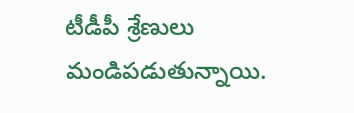టీడీపీ శ్రేణులు మండిపడుతున్నాయి.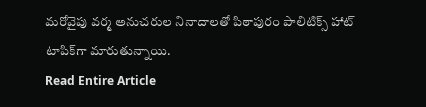మరోవైపు వర్మ అనుచరుల నినాదాలతో పిఠాపురం పాలిటిక్స్ హాట్ టాపిక్‌గా మారుతున్నాయి.
Read Entire Article